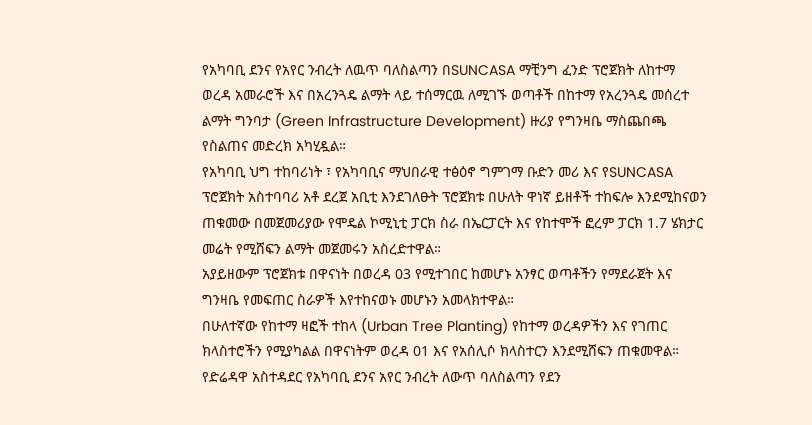የአካባቢ ደንና የአየር ንብረት ለዉጥ ባለስልጣን በSUNCASA ማቺንግ ፈንድ ፕሮጀክት ለከተማ ወረዳ አመራሮች እና በአረንጓዴ ልማት ላይ ተሰማርዉ ለሚገኙ ወጣቶች በከተማ የአረንጓዴ መሰረተ ልማት ግንባታ (Green Infrastructure Development) ዙሪያ የግንዛቤ ማስጨበጫ የስልጠና መድረክ አካሂዷል።
የአካባቢ ህግ ተከባሪነት ፣ የአካባቢና ማህበራዊ ተፅዕኖ ግምገማ ቡድን መሪ እና የSUNCASA ፕሮጀክት አስተባባሪ አቶ ደረጀ አቢቲ እንደገለፁት ፕሮጀክቱ በሁለት ዋነኛ ይዘቶች ተከፍሎ እንደሚከናወን ጠቁመው በመጀመሪያው የሞዴል ኮሚኒቲ ፓርክ ስራ በኤርፓርት እና የከተሞች ፎረም ፓርክ 1.7 ሄክታር መሬት የሚሸፍን ልማት መጀመሩን አስረድተዋል።
አያይዘውም ፕሮጀክቱ በዋናነት በወረዳ 03 የሚተገበር ከመሆኑ አንፃር ወጣቶችን የማደራጀት እና ግንዛቤ የመፍጠር ስራዎች እየተከናወኑ መሆኑን አመላክተዋል።
በሁለተኛው የከተማ ዛፎች ተከላ (Urban Tree Planting) የከተማ ወረዳዎችን እና የገጠር ክላስተሮችን የሚያካልል በዋናነትም ወረዳ 01 እና የአሰሊሶ ክላስተርን እንደሚሸፍን ጠቁመዋል።
የድሬዳዋ አስተዳደር የአካባቢ ደንና አየር ንብረት ለውጥ ባለስልጣን የደን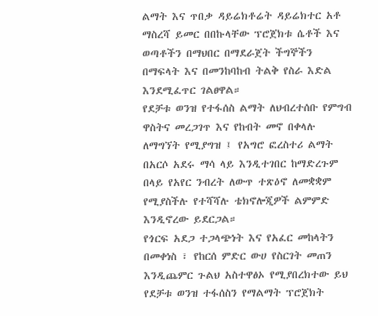ልማት እና ጥበቃ ዳይሬክቶሬት ዳይሬክተር አቶ ማስረሻ ይመር በበኩላቸው ፕሮጀክቱ ሴቶች እና ወጣቶችን በማህበር በማደራጀት ችግኞችን በማፍላት እና በመንከባከብ ትልቅ የስራ እድል እንደሚፈጥር ገልፀዋል።
የደቻቱ ወንዝ የተፋሰስ ልማት ለህብረተሰቡ የምግብ ዋስትና መረጋገጥ እና የከብት መኖ በቀላሉ ለማግኘት የሚያግዝ ፤ የአግሮ ፎረስተሪ ልማት በአርሶ አደሩ ማሳ ላይ እንዲተገበር ከማድረጉም በላይ የአየር ንብረት ለውጥ ተጽዕኖ ለመቋቋም የሚያስችሉ የተሻሻሉ ቴክኖሎጂዎች ልምምድ እንዲኖረው ይደርጋል።
የጎርፍ አደጋ ተጋላጭነት እና የአፈር መከላትን በመቀነስ ፣ የከርሰ ምድር ውሀ የስርገት መጠን እንዲጨምር ጉልህ አስተዋፅኦ የሚያበረክተው ይህ የደቻቱ ወንዝ ተፋሰስን የማልማት ፕሮጀክት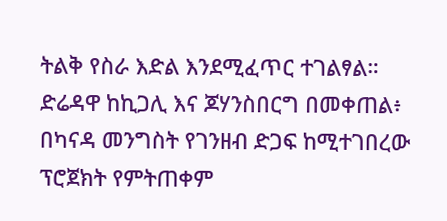ትልቅ የስራ እድል እንደሚፈጥር ተገልፃል።
ድሬዳዋ ከኪጋሊ እና ጆሃንስበርግ በመቀጠል፥ በካናዳ መንግስት የገንዘብ ድጋፍ ከሚተገበረው ፕሮጀክት የምትጠቀም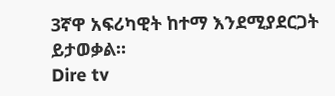3ኛዋ አፍሪካዊት ከተማ እንደሚያደርጋት ይታወቃል።
Dire tv